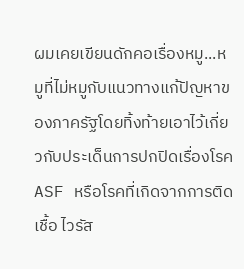ผมเคยเขียนดักคอเรื่องหมู...หมูที่ไม่หมูกับแนวทางแก้ปัญหาของภาครัฐโดยทิ้งท้ายเอาไว้เกี่ยวกับประเด็นการปกปิดเรื่องโรค ASF หรือโรคที่เกิดจากการติดเชื้อ ไวรัส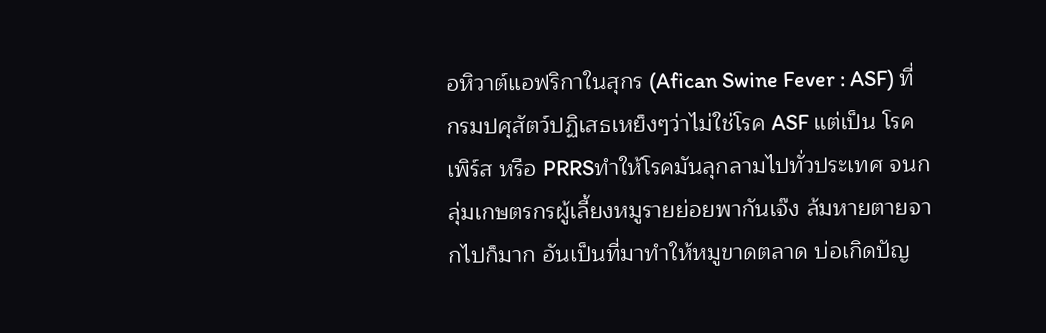อหิวาต์แอฟริกาในสุกร (Afican Swine Fever : ASF) ที่ กรมปศุสัตว์ปฏิเสธเหย็งๆว่าไม่ใช่โรค ASF แต่เป็น โรคเพิร์ส หรือ PRRSทำให้โรคมันลุกลามไปทั่วประเทศ จนกลุ่มเกษตรกรผู้เลี้ยงหมูรายย่อยพากันเจ๊ง ล้มหายตายจากไปก็มาก อันเป็นที่มาทำให้หมูขาดตลาด บ่อเกิดปัญ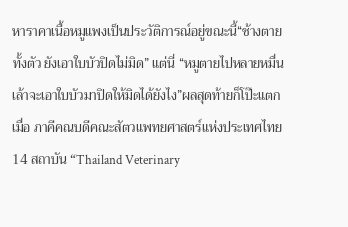หาราคาเนื้อหมูแพงเป็นประวัติการณ์อยู่ขณะนี้“ช้างตายทั้งตัว ยังเอาใบบัวปิดไม่มิด” แต่นี่ “หมูตายไปหลายหมื่นเล้าจะเอาใบบัวมาปิดให้มิดได้ยังไง”ผลสุดท้ายก็โป๊ะแตก เมื่อ ภาคีคณบดีคณะสัตวแพทยศาสตร์แห่งประเทศไทย 14 สถาบัน “Thailand Veterinary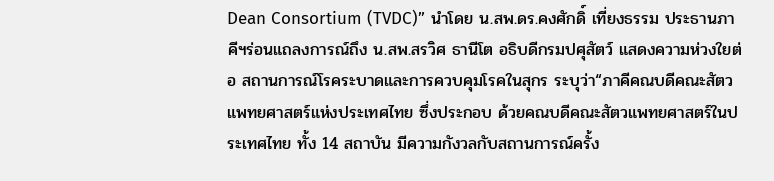Dean Consortium (TVDC)” นำโดย น.สพ.ดร.คงศักดิ์ เที่ยงธรรม ประธานภาคีฯร่อนแถลงการณ์ถึง น.สพ.สรวิศ ธานีโต อธิบดีกรมปศุสัตว์ แสดงความห่วงใยต่อ สถานการณ์โรคระบาดและการควบคุมโรคในสุกร ระบุว่า“ภาคีคณบดีคณะสัตวแพทยศาสตร์แห่งประเทศไทย ซึ่งประกอบ ด้วยคณบดีคณะสัตวแพทยศาสตร์ในประเทศไทย ทั้ง 14 สถาบัน มีความกังวลกับสถานการณ์ครั้ง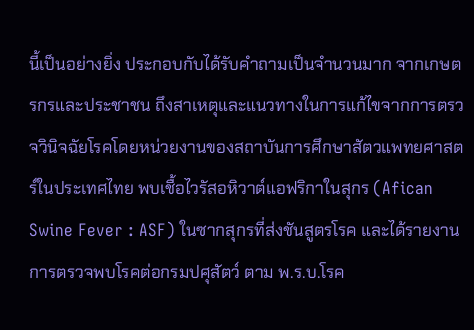นี้เป็นอย่างยิ่ง ประกอบกับได้รับคำถามเป็นจำนวนมาก จากเกษตรกรและประชาชน ถึงสาเหตุและแนวทางในการแก้ไขจากการตรวจวินิจฉัยโรคโดยหน่วยงานของสถาบันการศึกษาสัตวแพทยศาสตร์ในประเทศไทย พบเชื้อไวรัสอหิวาต์แอฟริกาในสุกร (Afican Swine Fever : ASF) ในซากสุกรที่ส่งชันสูตรโรค และได้รายงานการตรวจพบโรคต่อกรมปศุสัตว์ ตาม พ.ร.บ.โรค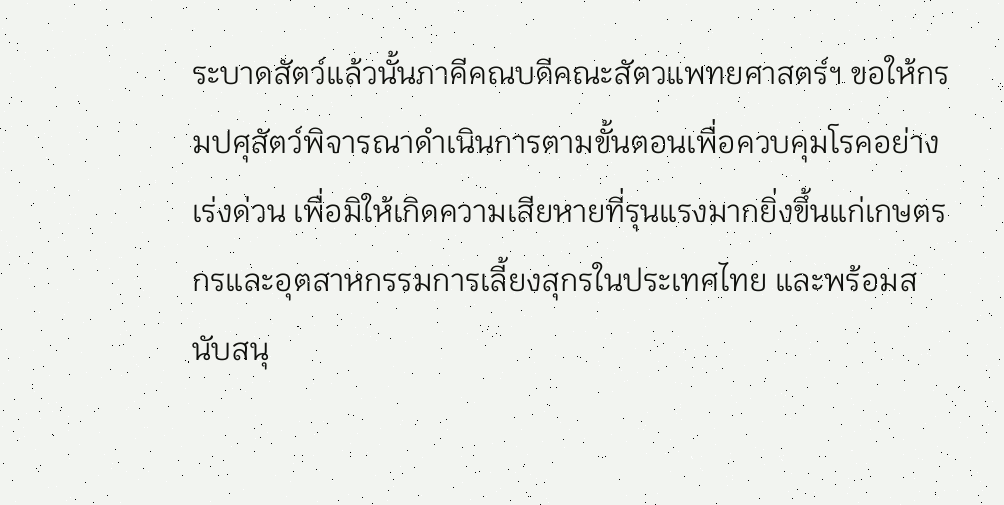ระบาดสัตว์แล้วนั้นภาคีคณบดีคณะสัตวแพทยศาสตร์ฯ ขอให้กรมปศุสัตว์พิจารณาดำเนินการตามขั้นตอนเพื่อควบคุมโรคอย่างเร่งด่วน เพื่อมิให้เกิดความเสียหายที่รุนแรงมากยิ่งขึ้นแก่เกษตรกรและอุตสาหกรรมการเลี้ยงสุกรในประเทศไทย และพร้อมสนับสนุ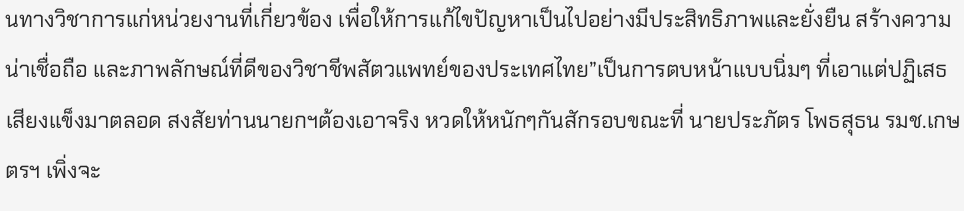นทางวิชาการแก่หน่วยงานที่เกี่ยวข้อง เพื่อให้การแก้ไขปัญหาเป็นไปอย่างมีประสิทธิภาพและยั่งยืน สร้างความน่าเชื่อถือ และภาพลักษณ์ที่ดีของวิชาชีพสัตวแพทย์ของประเทศไทย”เป็นการตบหน้าแบบนิ่มๆ ที่เอาแต่ปฏิเสธเสียงแข็งมาตลอด สงสัยท่านนายกฯต้องเอาจริง หวดให้หนักๆกันสักรอบขณะที่ นายประภัตร โพธสุธน รมช.เกษตรฯ เพิ่งจะ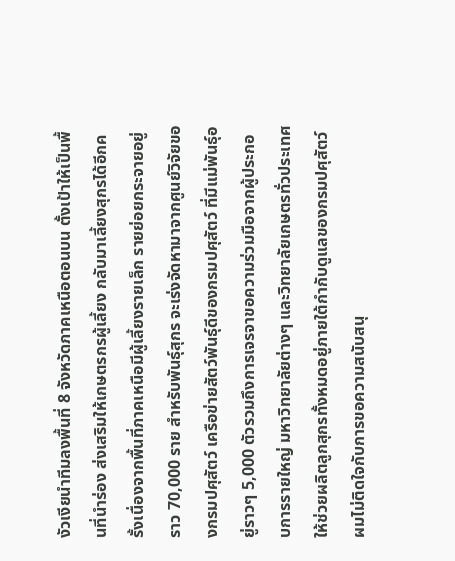งัวเงียนำทีมลงพื้นที่ 8 จังหวัดภาคเหนือตอนบน ตั้งเป้าให้เป็นพื้นที่นำร่อง ส่งเสริมให้เกษตรกรผู้เลี้ยง กลับมาเลี้ยงสุกรได้อีกครั้งเนื่องจากพื้นที่ภาคเหนือมีผู้เลี้ยงรายเล็ก รายย่อยกระจายอยู่ราว 70,000 ราย สำหรับพันธุ์สุกร จะเร่งจัดหามาจากศูนย์วิจัยของกรมปศุสัตว์ เครือข่ายสัตว์พันธุ์ดีของกรมปศุสัตว์ ที่มีแม่พันธุ์อยู่ราวๆ 5,000 ตัวรวมถึงการเจรจาขอความร่วมมือจากผู้ประกอบการรายใหญ่ มหาวิทยาลัยต่างๆ และวิทยาลัยเกษตรทั่วประเทศ ให้ช่วยผลิตลูกสุกรทั้งหมดอยู่ภายใต้กำกับดูแลของกรมปศุสัตว์ผมไม่ติดใจกับการขอความสนับสนุ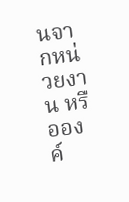นจากหน่วยงาน หรือองค์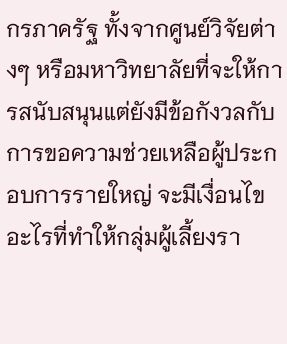กรภาครัฐ ทั้งจากศูนย์วิจัยต่างๆ หรือมหาวิทยาลัยที่จะให้การสนับสนุนแต่ยังมีข้อกังวลกับการขอความช่วยเหลือผู้ประกอบการรายใหญ่ จะมีเงื่อนไขอะไรที่ทำให้กลุ่มผู้เลี้ยงรา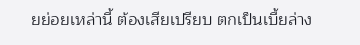ยย่อยเหล่านี้ ต้องเสียเปรียบ ตกเป็นเบี้ยล่าง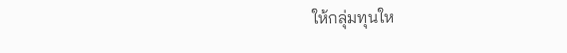ให้กลุ่มทุนให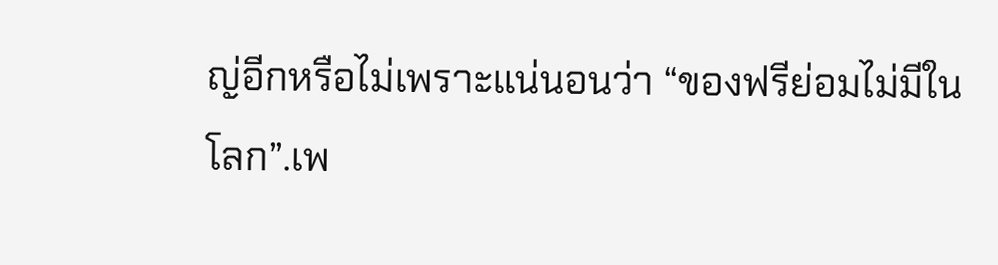ญ่อีกหรือไม่เพราะแน่นอนว่า “ของฟรีย่อมไม่มีในโลก”.เพ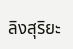ลิงสุริยะ